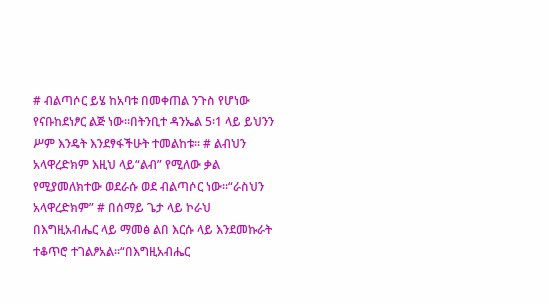# ብልጣሶር ይሄ ከአባቱ በመቀጠል ንጉስ የሆነው የናቡከደነፆር ልጅ ነው፡፡በትንቢተ ዳንኤል 5፡1 ላይ ይህንን ሥም እንዴት እንደፃፋችሁት ተመልከቱ፡፡ # ልብህን አላዋረድክም እዚህ ላይ“ልብ” የሚለው ቃል የሚያመለክተው ወደራሱ ወደ ብልጣሶር ነው፡፡“ራስህን አላዋረድክም” # በሰማይ ጌታ ላይ ኮራህ በእግዚአብሔር ላይ ማመፅ ልበ እርሱ ላይ እንደመኩራት ተቆጥሮ ተገልፆአል፡፡“በእግዚአብሔር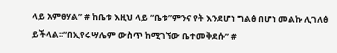ላይ አምፀሃል” # ከቤቱ እዚህ ላይ “ቤቱ”ምንና የት እንደሆነ ግልፅ በሆነ መልኩ ሊገለፅ ይችላል፡፡“በኢየሩሣሌም ውስጥ ከሚገኘው ቤተመቅደሱ” #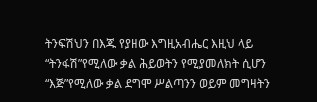ትንፍሽህን በእጁ የያዘው እግዚአብሔር እዚህ ላይ “ትንፋሽ”የሚለው ቃል ሕይወትን የሚያመለክት ሲሆን “እጅ”የሚለው ቃል ደግሞ ሥልጣንን ወይም መግዛትን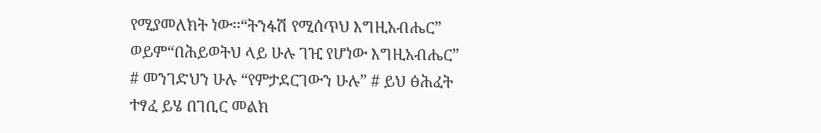የሚያመለክት ነው፡፡“ትንፋሽ የሚሰጥህ እግዚአብሔር” ወይም“በሕይወትህ ላይ ሁሉ ገዢ የሆነው እግዚአብሔር” # መንገድህን ሁሉ “የምታደርገውን ሁሉ” # ይህ ፅሕፈት ተፃፈ ይሄ በገቢር መልክ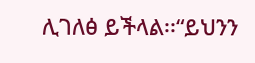ሊገለፅ ይችላል፡፡“ይህንን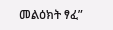መልዕክት ፃፈ”